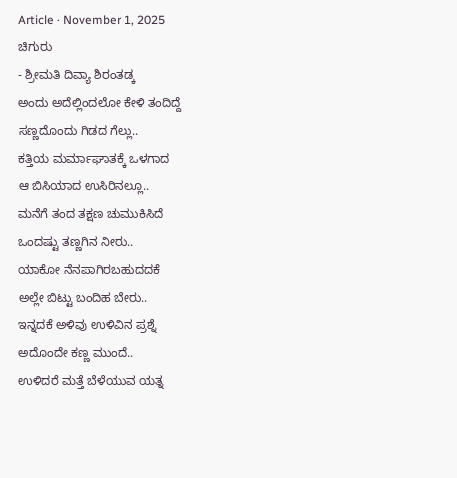Article · November 1, 2025
ಚಿಗುರು
- ಶ್ರೀಮತಿ ದಿವ್ಯಾ ಶಿರಂತಡ್ಕ
ಅಂದು ಅದೆಲ್ಲಿಂದಲೋ ಕೇಳಿ ತಂದಿದ್ದೆ
ಸಣ್ಣದೊಂದು ಗಿಡದ ಗೆಲ್ಲು..
ಕತ್ತಿಯ ಮರ್ಮಾಘಾತಕ್ಕೆ ಒಳಗಾದ
ಆ ಬಿಸಿಯಾದ ಉಸಿರಿನಲ್ಲೂ..
ಮನೆಗೆ ತಂದ ತಕ್ಷಣ ಚುಮುಕಿಸಿದೆ
ಒಂದಷ್ಟು ತಣ್ಣಗಿನ ನೀರು..
ಯಾಕೋ ನೆನಪಾಗಿರಬಹುದದಕೆ
ಅಲ್ಲೇ ಬಿಟ್ಟು ಬಂದಿಹ ಬೇರು..
ಇನ್ನದಕೆ ಅಳಿವು ಉಳಿವಿನ ಪ್ರಶ್ನೆ
ಅದೊಂದೇ ಕಣ್ಣ ಮುಂದೆ..
ಉಳಿದರೆ ಮತ್ತೆ ಬೆಳೆಯುವ ಯತ್ನ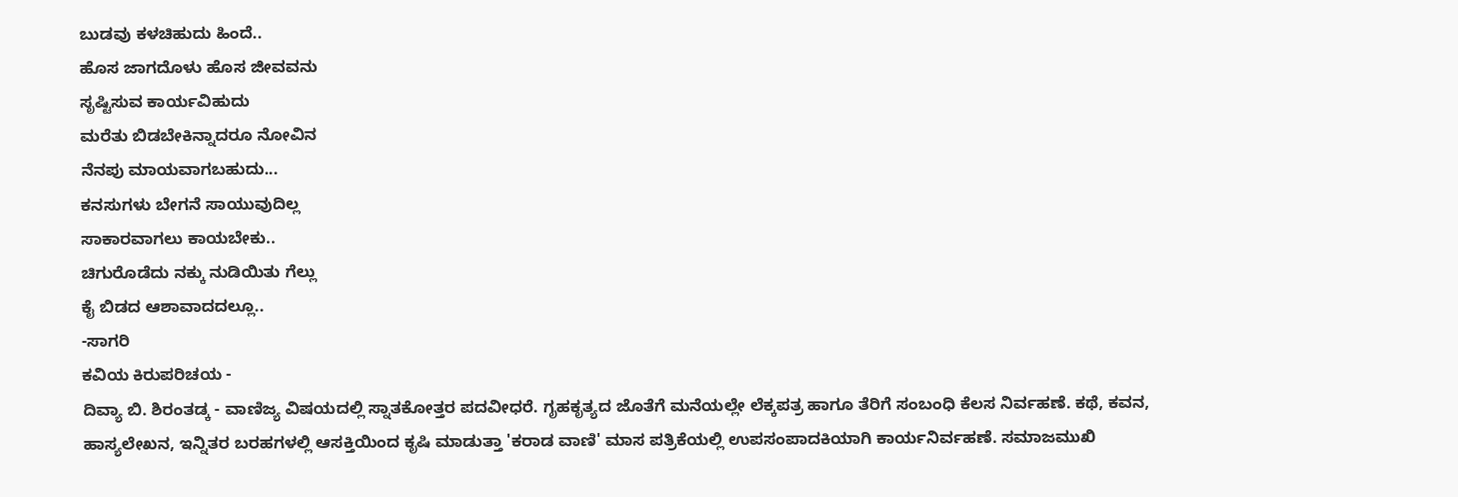ಬುಡವು ಕಳಚಿಹುದು ಹಿಂದೆ..
ಹೊಸ ಜಾಗದೊಳು ಹೊಸ ಜೀವವನು
ಸೃಷ್ಟಿಸುವ ಕಾರ್ಯವಿಹುದು
ಮರೆತು ಬಿಡಬೇಕಿನ್ನಾದರೂ ನೋವಿನ
ನೆನಪು ಮಾಯವಾಗಬಹುದು...
ಕನಸುಗಳು ಬೇಗನೆ ಸಾಯುವುದಿಲ್ಲ
ಸಾಕಾರವಾಗಲು ಕಾಯಬೇಕು..
ಚಿಗುರೊಡೆದು ನಕ್ಕು ನುಡಿಯಿತು ಗೆಲ್ಲು
ಕೈ ಬಿಡದ ಆಶಾವಾದದಲ್ಲೂ..
-ಸಾಗರಿ
ಕವಿಯ ಕಿರುಪರಿಚಯ -
ದಿವ್ಯಾ ಬಿ. ಶಿರಂತಡ್ಕ - ವಾಣಿಜ್ಯ ವಿಷಯದಲ್ಲಿ ಸ್ನಾತಕೋತ್ತರ ಪದವೀಧರೆ. ಗೃಹಕೃತ್ಯದ ಜೊತೆಗೆ ಮನೆಯಲ್ಲೇ ಲೆಕ್ಕಪತ್ರ ಹಾಗೂ ತೆರಿಗೆ ಸಂಬಂಧಿ ಕೆಲಸ ನಿರ್ವಹಣೆ. ಕಥೆ, ಕವನ, ಹಾಸ್ಯಲೇಖನ, ಇನ್ನಿತರ ಬರಹಗಳಲ್ಲಿ ಆಸಕ್ತಿಯಿಂದ ಕೃಷಿ ಮಾಡುತ್ತಾ 'ಕರಾಡ ವಾಣಿ' ಮಾಸ ಪತ್ರಿಕೆಯಲ್ಲಿ ಉಪಸಂಪಾದಕಿಯಾಗಿ ಕಾರ್ಯನಿರ್ವಹಣೆ. ಸಮಾಜಮುಖಿ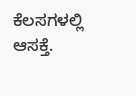ಕೆಲಸಗಳಲ್ಲಿ ಆಸಕ್ತೆ.